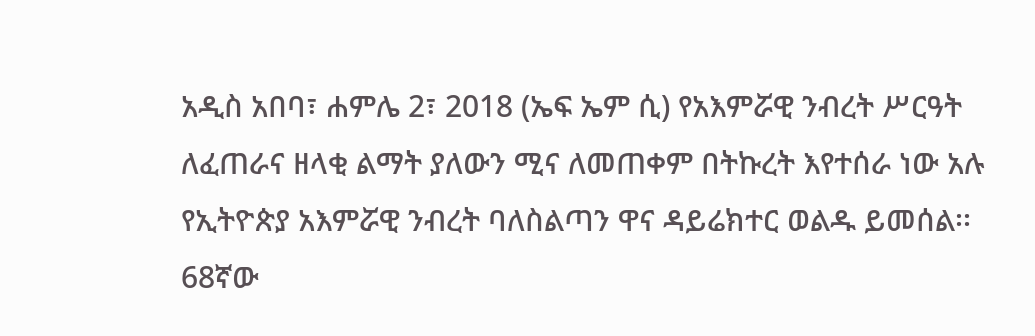አዲስ አበባ፣ ሐምሌ 2፣ 2018 (ኤፍ ኤም ሲ) የአእምሯዊ ንብረት ሥርዓት ለፈጠራና ዘላቂ ልማት ያለውን ሚና ለመጠቀም በትኩረት እየተሰራ ነው አሉ የኢትዮጵያ አእምሯዊ ንብረት ባለስልጣን ዋና ዳይሬክተር ወልዱ ይመሰል፡፡
68ኛው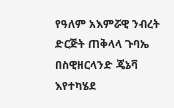የዓለም አእምሯዊ ንብረት ድርጅት ጠቅላላ ጉባኤ በስዊዘርላንድ ጄኔቫ እየተካሄደ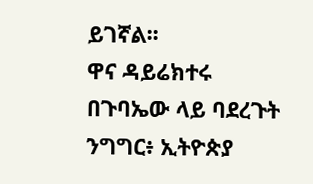ይገኛል፡፡
ዋና ዳይሬክተሩ በጉባኤው ላይ ባደረጉት ንግግር፥ ኢትዮጵያ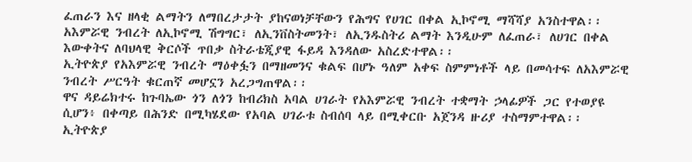ፈጠራን እና ዘላቂ ልማትን ለማበረታታት ያከናወነቻቸውን የሕግና የሀገር በቀል ኢኮኖሚ ማሻሻያ አንስተዋል፡፡
አእምሯዊ ንብረት ለኢኮኖሚ ሽግግር፣ ለኢንቨስትመንት፣ ለኢንዱስትሪ ልማት እንዲሁም ለፈጠራ፣ ለሀገር በቀል እውቀትና ለባህላዊ ቅርሶች ጥበቃ ስትራቴጂያዊ ፋይዳ እንዳለው አስረድተዋል፡፡
ኢትዮጵያ የአእምሯዊ ንብረት ማዕቀፏን በማዘመንና ቁልፍ በሆኑ ዓለም አቀፍ ስምምነቶች ላይ በመሳተፍ ለአእምሯዊ ንብረት ሥርዓት ቁርጠኛ መሆኗን አረጋግጠዋል፡፡
ዋና ዳይሬክተሩ ከጉባኤው ጎን ለጎን ከብሪክስ አባል ሀገራት የአእምሯዊ ንብረት ተቋማት ኃላፊዎች ጋር የተወያዩ ሲሆን፥ በቀጣይ በሕንድ በሚካሄደው የአባል ሀገራቱ ስብሰባ ላይ በሚቀርቡ አጀንዳ ዙሪያ ተስማምተዋል፡፡
ኢትዮጵያ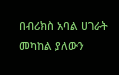በብሪክስ አባል ሀገራት መካከል ያለውን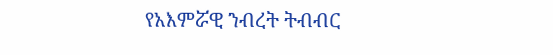የአእምሯዊ ንብረት ትብብር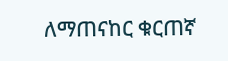ለማጠናከር ቁርጠኛ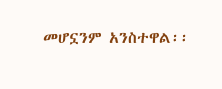መሆኗንም አንስተዋል፡፡